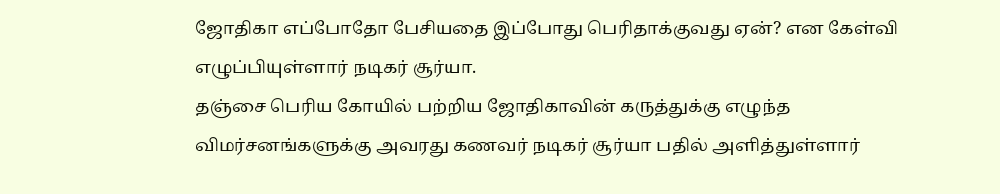ஜோதிகா எப்போதோ பேசியதை இப்போது பெரிதாக்குவது ஏன்? என கேள்வி எழுப்பியுள்ளார் நடிகர் சூர்யா.
தஞ்சை பெரிய கோயில் பற்றிய ஜோதிகாவின் கருத்துக்கு எழுந்த விமர்சனங்களுக்கு அவரது கணவர் நடிகர் சூர்யா பதில் அளித்துள்ளார்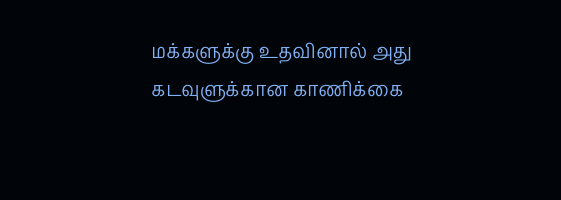மக்களுக்கு உதவினால் அது கடவுளுக்கான காணிக்கை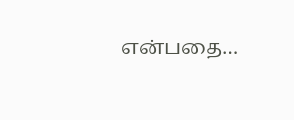என்பதை…